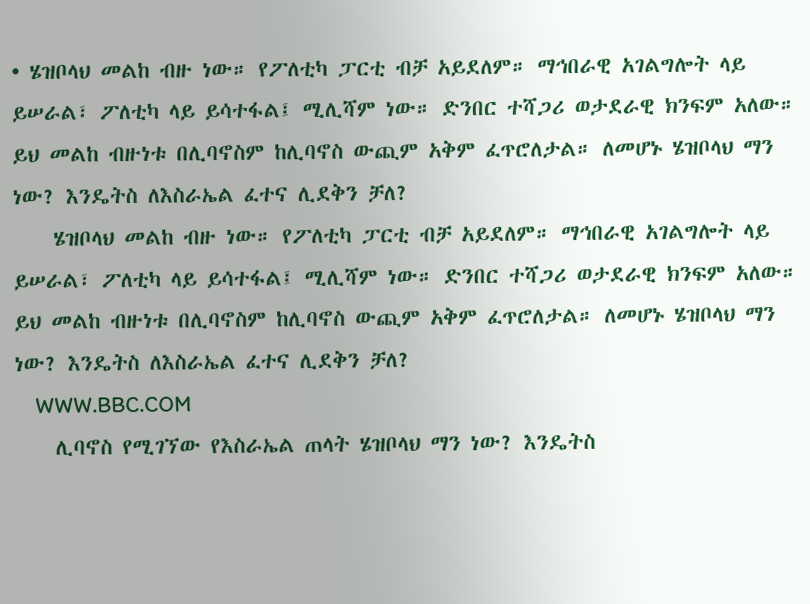• ሄዝቦላህ መልከ ብዙ ነው። የፖለቲካ ፓርቲ ብቻ አይደለም። ማኅበራዊ አገልግሎት ላይ ይሠራል፣ ፖለቲካ ላይ ይሳተፋል፤ ሚሊሻም ነው። ድንበር ተሻጋሪ ወታደራዊ ክንፍም አለው። ይህ መልከ ብዙነቱ በሊባኖስም ከሊባኖስ ውጪም አቅም ፈጥሮለታል። ለመሆኑ ሄዝቦላህ ማን ነው? እንዴትስ ለእስራኤል ፈተና ሊደቅን ቻለ?
    ሄዝቦላህ መልከ ብዙ ነው። የፖለቲካ ፓርቲ ብቻ አይደለም። ማኅበራዊ አገልግሎት ላይ ይሠራል፣ ፖለቲካ ላይ ይሳተፋል፤ ሚሊሻም ነው። ድንበር ተሻጋሪ ወታደራዊ ክንፍም አለው። ይህ መልከ ብዙነቱ በሊባኖስም ከሊባኖስ ውጪም አቅም ፈጥሮለታል። ለመሆኑ ሄዝቦላህ ማን ነው? እንዴትስ ለእስራኤል ፈተና ሊደቅን ቻለ?
    WWW.BBC.COM
    ሊባኖስ የሚገኘው የእስራኤል ጠላት ሄዝቦላህ ማን ነው? እንዴትስ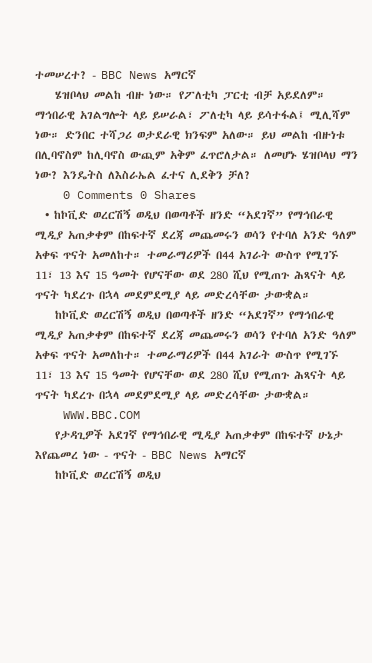ተመሠረተ? - BBC News አማርኛ
    ሄዝቦላህ መልከ ብዙ ነው። የፖለቲካ ፓርቲ ብቻ አይደለም። ማኅበራዊ አገልግሎት ላይ ይሠራል፣ ፖለቲካ ላይ ይሳተፋል፤ ሚሊሻም ነው። ድንበር ተሻጋሪ ወታደራዊ ክንፍም አለው። ይህ መልከ ብዙነቱ በሊባኖስም ከሊባኖስ ውጪም አቅም ፈጥሮለታል። ለመሆኑ ሄዝቦላህ ማን ነው? እንዴትስ ለእስራኤል ፈተና ሊደቅን ቻለ?
    0 Comments 0 Shares
  • ከኮቪድ ወረርሽኝ ወዲህ በወጣቶች ዘንድ “አደገኛ” የማኅበራዊ ሚዲያ አጠቃቀም በከፍተኛ ደረጃ መጨመሩን ወሳን የተባለ አንድ ዓለም አቀፍ ጥናት አመለከተ። ተመራማሪዎች በ44 አገራት ውስጥ የሚገኙ 11፣ 13 እና 15 ዓመት የሆናቸው ወደ 280 ሺህ የሚጠጉ ሕጻናት ላይ ጥናት ካደረጉ በኋላ መደምደሚያ ላይ መድረሳቸው ታውቋል።
    ከኮቪድ ወረርሽኝ ወዲህ በወጣቶች ዘንድ “አደገኛ” የማኅበራዊ ሚዲያ አጠቃቀም በከፍተኛ ደረጃ መጨመሩን ወሳን የተባለ አንድ ዓለም አቀፍ ጥናት አመለከተ። ተመራማሪዎች በ44 አገራት ውስጥ የሚገኙ 11፣ 13 እና 15 ዓመት የሆናቸው ወደ 280 ሺህ የሚጠጉ ሕጻናት ላይ ጥናት ካደረጉ በኋላ መደምደሚያ ላይ መድረሳቸው ታውቋል።
    WWW.BBC.COM
    የታዳጊዎች አደገኛ የማኅበራዊ ሚዲያ አጠቃቀም በከፍተኛ ሁኔታ እየጨመረ ነው - ጥናት - BBC News አማርኛ
    ከኮቪድ ወረርሽኝ ወዲህ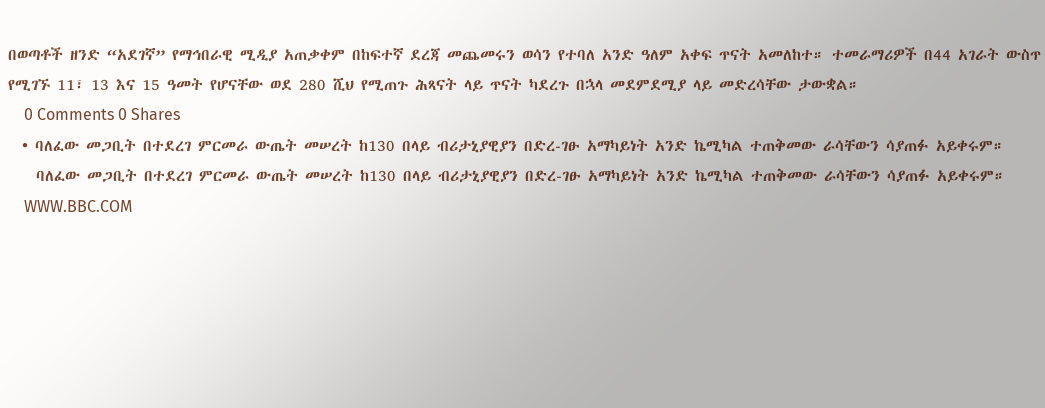በወጣቶች ዘንድ “አደገኛ” የማኅበራዊ ሚዲያ አጠቃቀም በከፍተኛ ደረጃ መጨመሩን ወሳን የተባለ አንድ ዓለም አቀፍ ጥናት አመለከተ። ተመራማሪዎች በ44 አገራት ውስጥ የሚገኙ 11፣ 13 እና 15 ዓመት የሆናቸው ወደ 280 ሺህ የሚጠጉ ሕጻናት ላይ ጥናት ካደረጉ በኋላ መደምደሚያ ላይ መድረሳቸው ታውቋል።
    0 Comments 0 Shares
  • ባለፈው መጋቢት በተደረገ ምርመራ ውጤት መሠረት ከ130 በላይ ብሪታኒያዊያን በድረ-ገፁ አማካይነት አንድ ኬሚካል ተጠቅመው ራሳቸውን ሳያጠፉ አይቀሩም።
    ባለፈው መጋቢት በተደረገ ምርመራ ውጤት መሠረት ከ130 በላይ ብሪታኒያዊያን በድረ-ገፁ አማካይነት አንድ ኬሚካል ተጠቅመው ራሳቸውን ሳያጠፉ አይቀሩም።
    WWW.BBC.COM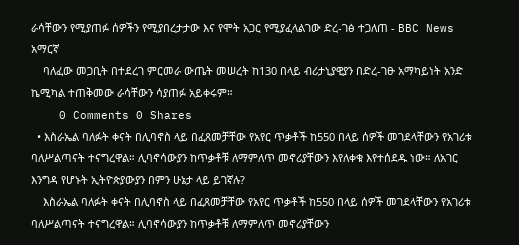ራሳቸውን የሚያጠፉ ሰዎችን የሚያበረታታው እና የሞት አጋር የሚያፈላልገው ድረ-ገፅ ተጋለጠ - BBC News አማርኛ
    ባለፈው መጋቢት በተደረገ ምርመራ ውጤት መሠረት ከ130 በላይ ብሪታኒያዊያን በድረ-ገፁ አማካይነት አንድ ኬሚካል ተጠቅመው ራሳቸውን ሳያጠፉ አይቀሩም።
    0 Comments 0 Shares
  • እስራኤል ባለፉት ቀናት በሊባኖስ ላይ በፈጸመቻቸው የአየር ጥቃቶች ከ550 በላይ ሰዎች መገደላቸውን የአገሪቱ ባለሥልጣናት ተናግረዋል። ሊባኖሳውያን ከጥቃቶቹ ለማምለጥ መኖሪያቸውን እየለቀቁ እየተሰደዱ ነው። ለአገር እንግዳ የሆኑት ኢትዮጵያውያን በምን ሁኔታ ላይ ይገኛሉ?
    እስራኤል ባለፉት ቀናት በሊባኖስ ላይ በፈጸመቻቸው የአየር ጥቃቶች ከ550 በላይ ሰዎች መገደላቸውን የአገሪቱ ባለሥልጣናት ተናግረዋል። ሊባኖሳውያን ከጥቃቶቹ ለማምለጥ መኖሪያቸውን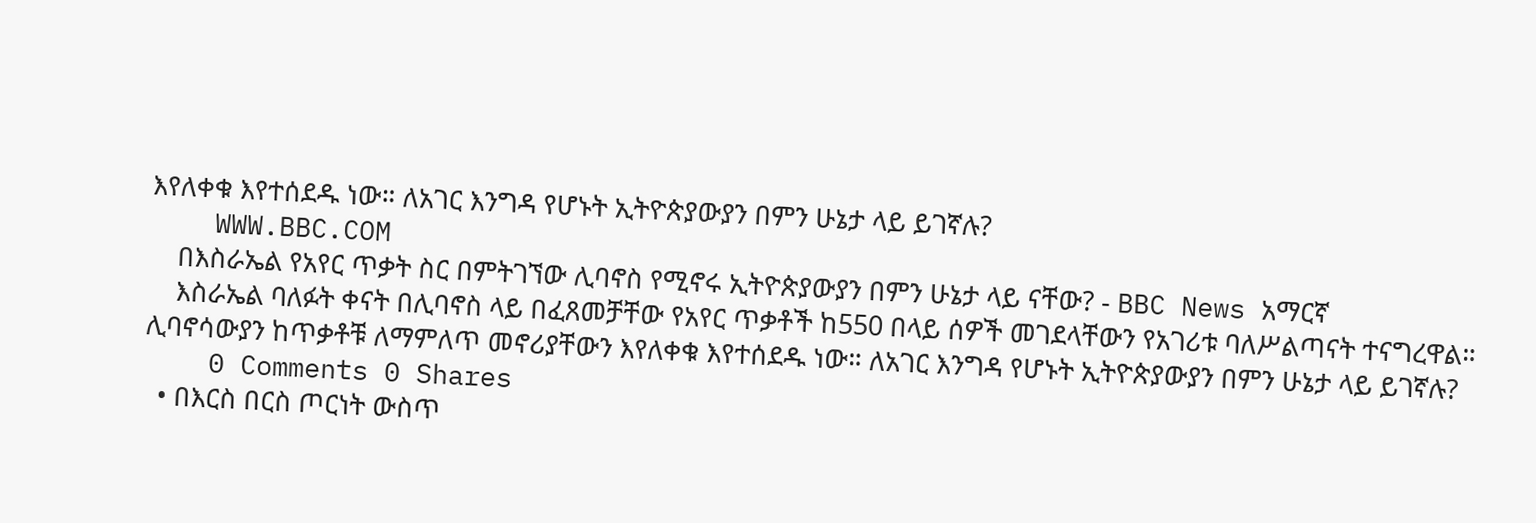እየለቀቁ እየተሰደዱ ነው። ለአገር እንግዳ የሆኑት ኢትዮጵያውያን በምን ሁኔታ ላይ ይገኛሉ?
    WWW.BBC.COM
    በእስራኤል የአየር ጥቃት ስር በምትገኘው ሊባኖስ የሚኖሩ ኢትዮጵያውያን በምን ሁኔታ ላይ ናቸው? - BBC News አማርኛ
    እስራኤል ባለፉት ቀናት በሊባኖስ ላይ በፈጸመቻቸው የአየር ጥቃቶች ከ550 በላይ ሰዎች መገደላቸውን የአገሪቱ ባለሥልጣናት ተናግረዋል። ሊባኖሳውያን ከጥቃቶቹ ለማምለጥ መኖሪያቸውን እየለቀቁ እየተሰደዱ ነው። ለአገር እንግዳ የሆኑት ኢትዮጵያውያን በምን ሁኔታ ላይ ይገኛሉ?
    0 Comments 0 Shares
  • በእርስ በርስ ጦርነት ውስጥ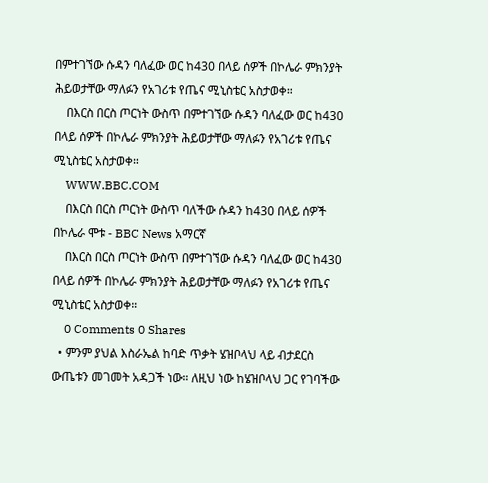በምተገኘው ሱዳን ባለፈው ወር ከ430 በላይ ሰዎች በኮሌራ ምክንያት ሕይወታቸው ማለፉን የአገሪቱ የጤና ሚኒስቴር አስታወቀ።
    በእርስ በርስ ጦርነት ውስጥ በምተገኘው ሱዳን ባለፈው ወር ከ430 በላይ ሰዎች በኮሌራ ምክንያት ሕይወታቸው ማለፉን የአገሪቱ የጤና ሚኒስቴር አስታወቀ።
    WWW.BBC.COM
    በእርስ በርስ ጦርነት ውስጥ ባለችው ሱዳን ከ430 በላይ ሰዎች በኮሌራ ሞቱ - BBC News አማርኛ
    በእርስ በርስ ጦርነት ውስጥ በምተገኘው ሱዳን ባለፈው ወር ከ430 በላይ ሰዎች በኮሌራ ምክንያት ሕይወታቸው ማለፉን የአገሪቱ የጤና ሚኒስቴር አስታወቀ።
    0 Comments 0 Shares
  • ምንም ያህል እስራኤል ከባድ ጥቃት ሄዝቦላህ ላይ ብታደርስ ውጤቱን መገመት አዳጋች ነው። ለዚህ ነው ከሄዝቦላህ ጋር የገባችው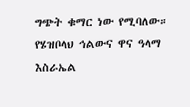ግጭት ቁማር ነው የሚባለው። የሄዝቦላህ ኅልውና ዋና ዓላማ እስራኤል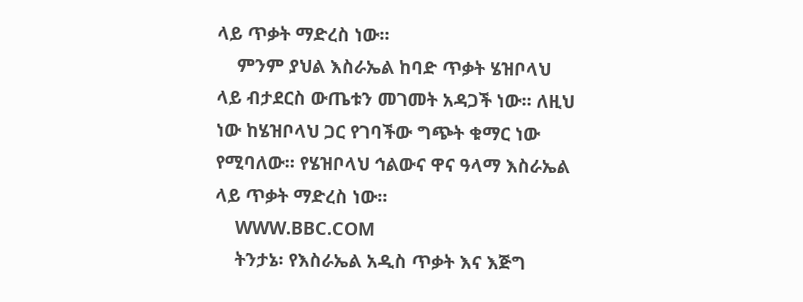ላይ ጥቃት ማድረስ ነው።
    ምንም ያህል እስራኤል ከባድ ጥቃት ሄዝቦላህ ላይ ብታደርስ ውጤቱን መገመት አዳጋች ነው። ለዚህ ነው ከሄዝቦላህ ጋር የገባችው ግጭት ቁማር ነው የሚባለው። የሄዝቦላህ ኅልውና ዋና ዓላማ እስራኤል ላይ ጥቃት ማድረስ ነው።
    WWW.BBC.COM
    ትንታኔ፡ የእስራኤል አዲስ ጥቃት እና እጅግ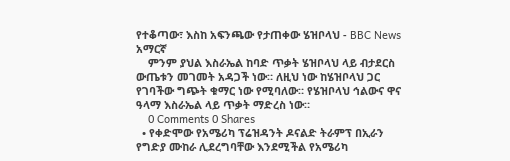የተቆጣው፣ እስከ አፍንጫው የታጠቀው ሄዝቦላህ - BBC News አማርኛ
    ምንም ያህል እስራኤል ከባድ ጥቃት ሄዝቦላህ ላይ ብታደርስ ውጤቱን መገመት አዳጋች ነው። ለዚህ ነው ከሄዝቦላህ ጋር የገባችው ግጭት ቁማር ነው የሚባለው። የሄዝቦላህ ኅልውና ዋና ዓላማ እስራኤል ላይ ጥቃት ማድረስ ነው።
    0 Comments 0 Shares
  • የቀድሞው የአሜሪካ ፕሬዝዳንት ዶናልድ ትራምፕ በኢራን የግድያ ሙከራ ሊደረግባቸው እንደሚችል የአሜሪካ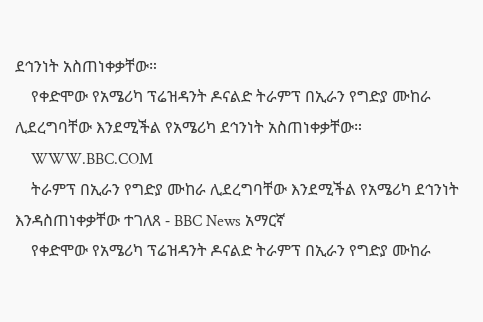ደኅንነት አስጠነቀቃቸው።
    የቀድሞው የአሜሪካ ፕሬዝዳንት ዶናልድ ትራምፕ በኢራን የግድያ ሙከራ ሊደረግባቸው እንደሚችል የአሜሪካ ደኅንነት አስጠነቀቃቸው።
    WWW.BBC.COM
    ትራምፕ በኢራን የግድያ ሙከራ ሊደረግባቸው እንደሚችል የአሜሪካ ደኅንነት እንዳስጠነቀቃቸው ተገለጸ - BBC News አማርኛ
    የቀድሞው የአሜሪካ ፕሬዝዳንት ዶናልድ ትራምፕ በኢራን የግድያ ሙከራ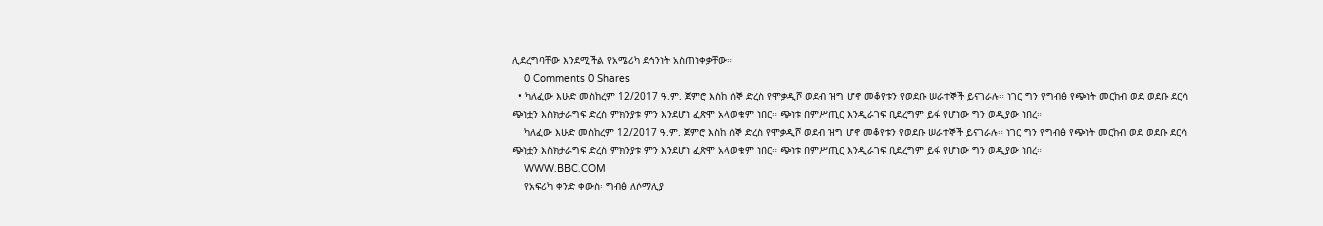ሊደረግባቸው እንደሚችል የአሜሪካ ደኅንነት አስጠነቀቃቸው።
    0 Comments 0 Shares
  • ካለፈው እሁድ መስከረም 12/2017 ዓ.ም. ጀምሮ እስከ ሰኞ ድረስ የሞቃዲሾ ወደብ ዝግ ሆኖ መቆየቱን የወደቡ ሠራተኞች ይናገራሉ። ነገር ግን የግብፅ የጭነት መርከብ ወደ ወደቡ ደርሳ ጭነቷን እስክታራግፍ ድረስ ምክንያቱ ምን እንደሆነ ፈጽሞ አላወቁም ነበር። ጭነቱ በምሥጢር እንዲራገፍ ቢደረግም ይፋ የሆነው ግን ወዲያው ነበረ።
    ካለፈው እሁድ መስከረም 12/2017 ዓ.ም. ጀምሮ እስከ ሰኞ ድረስ የሞቃዲሾ ወደብ ዝግ ሆኖ መቆየቱን የወደቡ ሠራተኞች ይናገራሉ። ነገር ግን የግብፅ የጭነት መርከብ ወደ ወደቡ ደርሳ ጭነቷን እስክታራግፍ ድረስ ምክንያቱ ምን እንደሆነ ፈጽሞ አላወቁም ነበር። ጭነቱ በምሥጢር እንዲራገፍ ቢደረግም ይፋ የሆነው ግን ወዲያው ነበረ።
    WWW.BBC.COM
    የአፍሪካ ቀንድ ቀውስ፡ ግብፅ ለሶማሊያ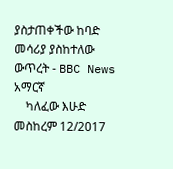ያስታጠቀችው ከባድ መሳሪያ ያስከተለው ውጥረት - BBC News አማርኛ
    ካለፈው እሁድ መስከረም 12/2017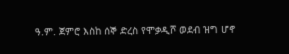ዓ.ም. ጀምሮ እስከ ሰኞ ድረስ የሞቃዲሾ ወደብ ዝግ ሆኖ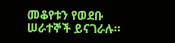መቆየቱን የወደቡ ሠራተኞች ይናገራሉ።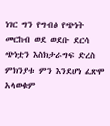ነገር ግን የግብፅ የጭነት መርከብ ወደ ወደቡ ደርሳ ጭነቷን እስክታራግፍ ድረስ ምክንያቱ ምን እንደሆነ ፈጽሞ አላወቁም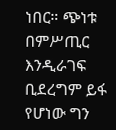ነበር። ጭነቱ በምሥጢር እንዲራገፍ ቢደረግም ይፋ የሆነው ግን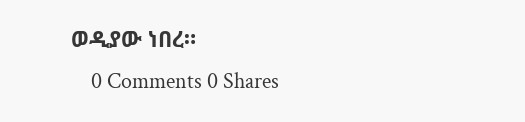ወዲያው ነበረ።
    0 Comments 0 Shares